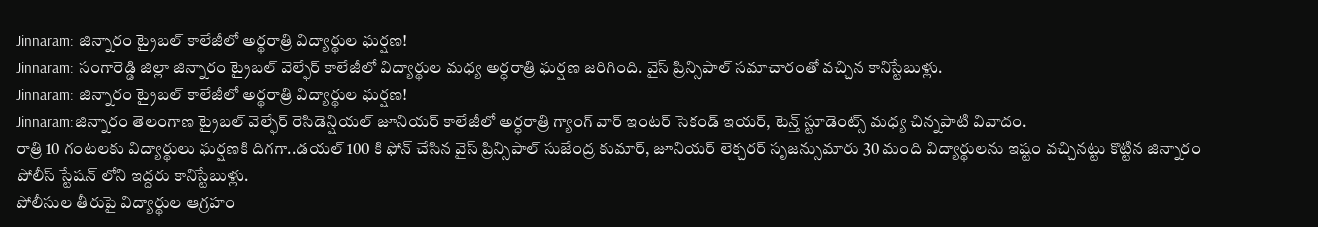Jinnaram: జిన్నారం ట్రైబల్ కాలేజీలో అర్థరాత్రి విద్యార్థుల ఘర్షణ!
Jinnaram: సంగారెడ్డి జిల్లా జిన్నారం ట్రైబల్ వెల్ఫేర్ కాలేజీలో విద్యార్థుల మధ్య అర్ధరాత్రి ఘర్షణ జరిగింది. వైస్ ప్రిన్సిపాల్ సమాచారంతో వచ్చిన కానిస్టేబుళ్లు.
Jinnaram: జిన్నారం ట్రైబల్ కాలేజీలో అర్థరాత్రి విద్యార్థుల ఘర్షణ!
Jinnaram:జిన్నారం తెలంగాణ ట్రైబల్ వెల్ఫేర్ రెసిడెన్షియల్ జూనియర్ కాలేజీలో అర్ధరాత్రి గ్యాంగ్ వార్ ఇంటర్ సెకండ్ ఇయర్, టెన్త్ స్టూడెంట్స్ మధ్య చిన్నపాటి వివాదం.
రాత్రి 10 గంటలకు విద్యార్థులు ఘర్షణకి దిగగా..డయల్ 100 కి ఫోన్ చేసిన వైస్ ప్రిన్సిపాల్ సుజేంద్ర కుమార్, జూనియర్ లెక్చరర్ సృజన్సుమారు 30 మంది విద్యార్థులను ఇష్టం వచ్చినట్టు కొట్టిన జిన్నారం పోలీస్ స్టేషన్ లోని ఇద్దరు కానిస్టేబుళ్లు.
పోలీసుల తీరుపై విద్యార్థుల ఆగ్రహం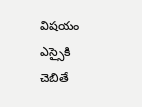విషయం ఎస్సైకి చెబితే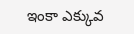ఇంకా ఎక్కువ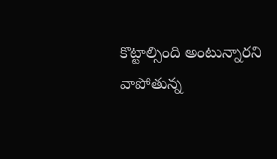కొట్టాల్సింది అంటున్నారని వాపోతున్న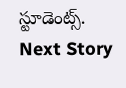స్టూడెంట్స్.
Next Story